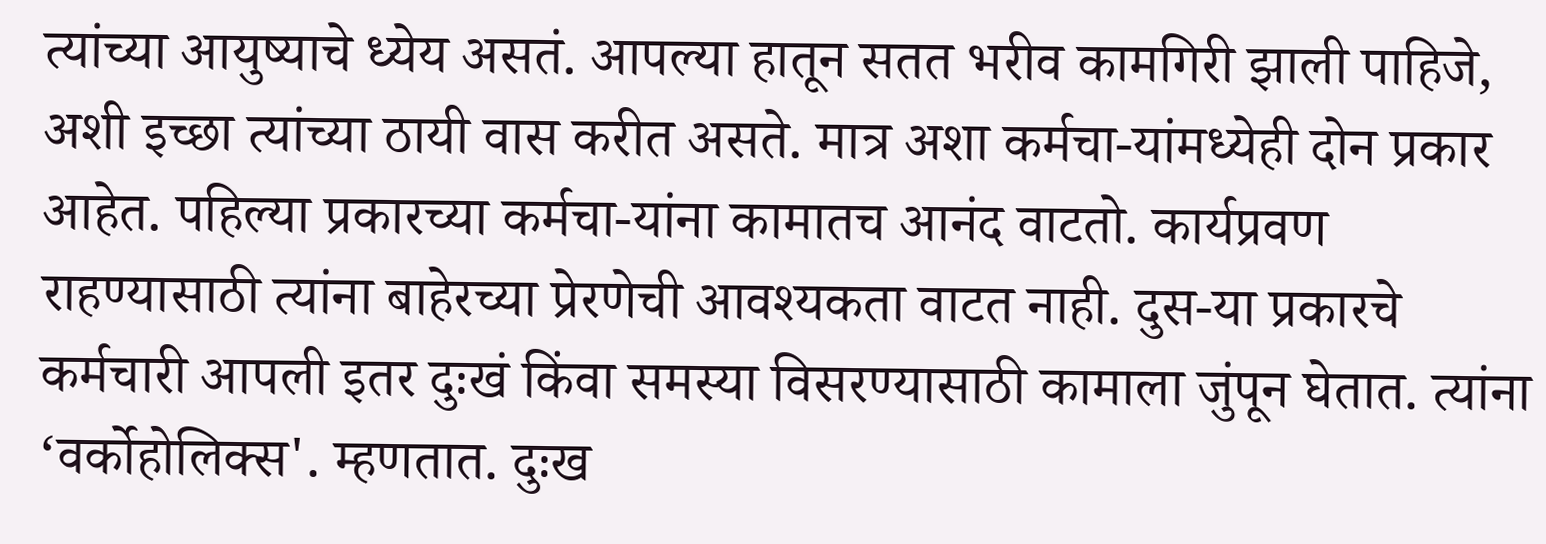त्यांच्या आयुष्याचे ध्येय असतं. आपल्या हातून सतत भरीव कामगिरी झाली पाहिजे, अशी इच्छा त्यांच्या ठायी वास करीत असते. मात्र अशा कर्मचा-यांमध्येही दोन प्रकार आहेत. पहिल्या प्रकारच्या कर्मचा-यांना कामातच आनंद वाटतो. कार्यप्रवण राहण्यासाठी त्यांना बाहेरच्या प्रेरणेची आवश्यकता वाटत नाही. दुस-या प्रकारचे कर्मचारी आपली इतर दुःखं किंवा समस्या विसरण्यासाठी कामाला जुंपून घेतात. त्यांना ‘वर्कोहोलिक्स'. म्हणतात. दुःख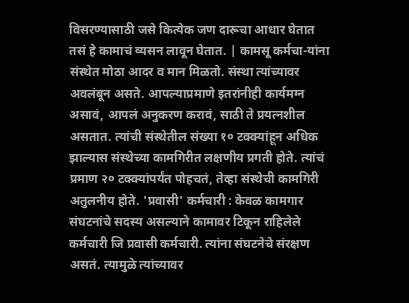विसरण्यासाठी जसे कित्येक जण दारूचा आधार घेतात तसं हे कामाचं व्यसन लावून घेतात. | कामसू कर्मचा-यांना संस्थेत मोठा आदर व मान मिळतो. संस्था त्यांच्यावर अवलंबून असते. आपल्याप्रमाणे इतरांनीही कार्यमग्न असावं, आपलं अनुकरण करावं, साठी ते प्रयत्नशील असतात. त्यांची संस्थेतील संख्या १० टक्क्यांहून अधिक झाल्यास संस्थेच्या कामगिरीत लक्षणीय प्रगती होते. त्यांचं प्रमाण २० टक्क्यांपर्यंत पोहचतं, तेव्हा संस्थेची कामगिरी अतुलनीय होते. 'प्रवासी' कर्मचारी : केवळ कामगार संघटनांचे सदस्य असल्याने कामावर टिकून राहिलेले कर्मचारी जि प्रवासी कर्मचारी. त्यांना संघटनेचे संरक्षण असतं. त्यामुळे त्यांच्यावर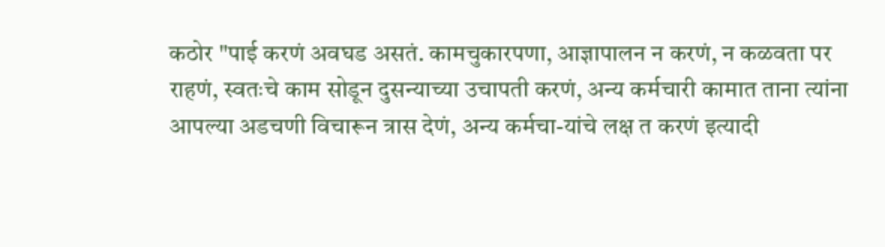कठोर "पाई करणं अवघड असतं. कामचुकारपणा, आज्ञापालन न करणं, न कळवता पर राहणं, स्वतःचे काम सोडून दुसन्याच्या उचापती करणं, अन्य कर्मचारी कामात ताना त्यांना आपल्या अडचणी विचारून त्रास देणं, अन्य कर्मचा-यांचे लक्ष त करणं इत्यादी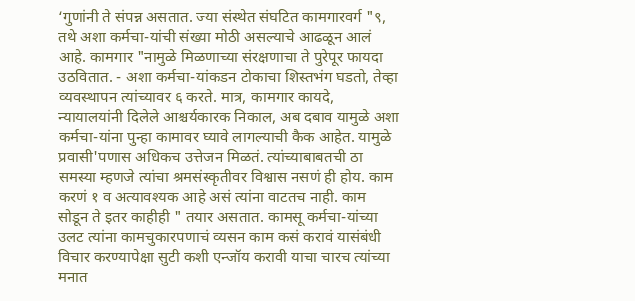‘गुणांनी ते संपन्न असतात. ज्या संस्थेत संघटित कामगारवर्ग "९, तथे अशा कर्मचा-यांची संख्या मोठी असल्याचे आढळून आलं आहे. कामगार "नामुळे मिळणाच्या संरक्षणाचा ते पुरेपूर फायदा उठवितात. - अशा कर्मचा-यांकडन टोकाचा शिस्तभंग घडतो, तेव्हा व्यवस्थापन त्यांच्यावर ६ करते. मात्र, कामगार कायदे, न्यायालयांनी दिलेले आश्चर्यकारक निकाल, अब दबाव यामुळे अशा कर्मचा-यांना पुन्हा कामावर घ्यावे लागल्याची कैक आहेत. यामुळे प्रवासी'पणास अधिकच उत्तेजन मिळतं. त्यांच्याबाबतची ठा समस्या म्हणजे त्यांचा श्रमसंस्कृतीवर विश्वास नसणं ही होय. काम करणं १ व अत्यावश्यक आहे असं त्यांना वाटतच नाही. काम सोडून ते इतर काहीही " तयार असतात. कामसू कर्मचा-यांच्या उलट त्यांना कामचुकारपणाचं व्यसन काम कसं करावं यासंबंधी विचार करण्यापेक्षा सुटी कशी एन्जॉय करावी याचा चारच त्यांच्या मनात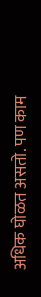अधिक घोळत असतो. पण काम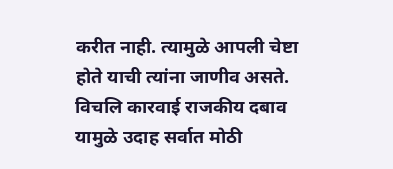करीत नाही. त्यामुळे आपली चेष्टा होते याची त्यांना जाणीव असते. विचलि कारवाई राजकीय दबाव यामुळे उदाह सर्वात मोठी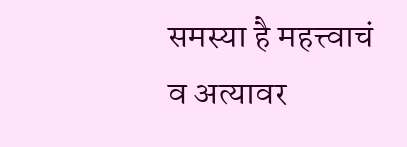समस्या है महत्त्वाचं व अत्यावर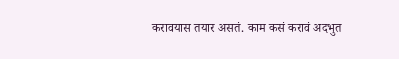करावयास तयार असतं. काम कसं करावं अदभुत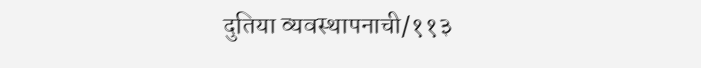दुतिया व्यवस्थापनाची/११३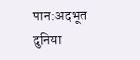पान:अदभूत दुनिया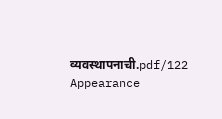व्यवस्थापनाची.pdf/122
Appearance